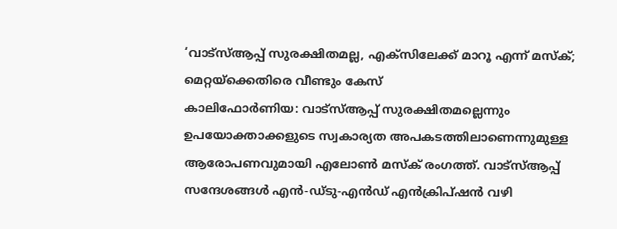‘വാട്സ്ആപ്പ് സുരക്ഷിതമല്ല, എക്സിലേക്ക് മാറൂ എന്ന് മസ്ക്; മെറ്റയ്ക്കെതിരെ വീണ്ടും കേസ്
കാലിഫോർണിയ: വാട്സ്ആപ്പ് സുരക്ഷിതമല്ലെന്നും ഉപയോക്താക്കളുടെ സ്വകാര്യത അപകടത്തിലാണെന്നുമുള്ള ആരോപണവുമായി എലോൺ മസ്ക് രംഗത്ത്. വാട്സ്ആപ്പ് സന്ദേശങ്ങൾ എൻ-ഡ്ടു-എൻഡ് എൻക്രിപ്ഷൻ വഴി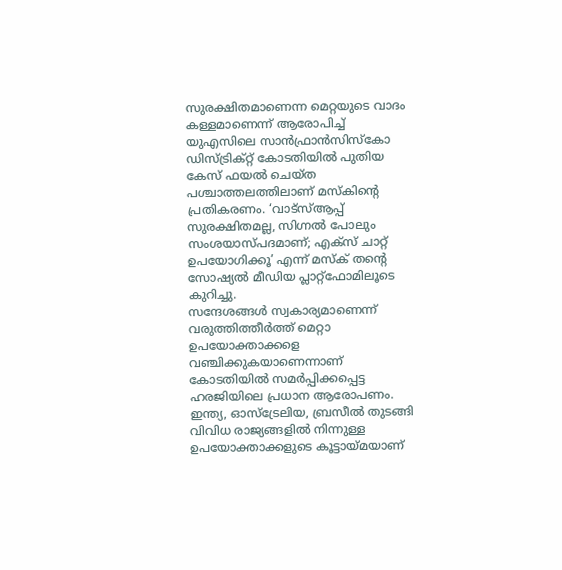സുരക്ഷിതമാണെന്ന മെറ്റയുടെ വാദം കള്ളമാണെന്ന് ആരോപിച്ച് യുഎസിലെ സാൻഫ്രാൻസിസ്കോ ഡിസ്ട്രിക്റ്റ് കോടതിയിൽ പുതിയ കേസ് ഫയൽ ചെയ്ത പശ്ചാത്തലത്തിലാണ് മസ്കിന്റെ പ്രതികരണം. ‘വാട്സ്ആപ്പ് സുരക്ഷിതമല്ല, സിഗ്നൽ പോലും സംശയാസ്പദമാണ്; എക്സ് ചാറ്റ് ഉപയോഗിക്കൂ’ എന്ന് മസ്ക് തന്റെ സോഷ്യൽ മീഡിയ പ്ലാറ്റ്ഫോമിലൂടെ കുറിച്ചു.
സന്ദേശങ്ങൾ സ്വകാര്യമാണെന്ന് വരുത്തിത്തീർത്ത് മെറ്റാ ഉപയോക്താക്കളെ വഞ്ചിക്കുകയാണെന്നാണ് കോടതിയിൽ സമർപ്പിക്കപ്പെട്ട ഹരജിയിലെ പ്രധാന ആരോപണം. ഇന്ത്യ, ഓസ്ട്രേലിയ, ബ്രസീൽ തുടങ്ങി വിവിധ രാജ്യങ്ങളിൽ നിന്നുള്ള ഉപയോക്താക്കളുടെ കൂട്ടായ്മയാണ്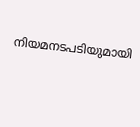നിയമനടപടിയുമായി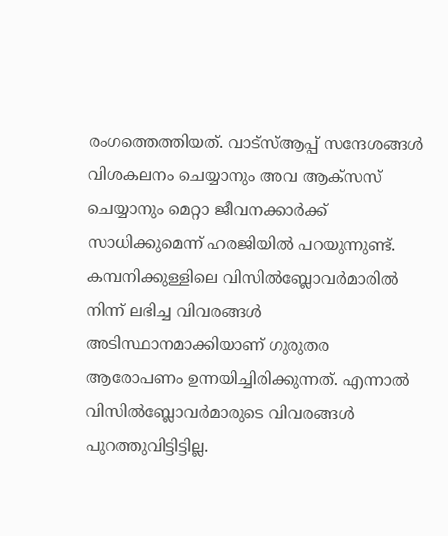രംഗത്തെത്തിയത്. വാട്സ്ആപ്പ് സന്ദേശങ്ങൾ വിശകലനം ചെയ്യാനും അവ ആക്സസ് ചെയ്യാനും മെറ്റാ ജീവനക്കാർക്ക് സാധിക്കുമെന്ന് ഹരജിയിൽ പറയുന്നുണ്ട്. കമ്പനിക്കുള്ളിലെ വിസിൽബ്ലോവർമാരിൽ നിന്ന് ലഭിച്ച വിവരങ്ങൾ അടിസ്ഥാനമാക്കിയാണ് ഗുരുതര ആരോപണം ഉന്നയിച്ചിരിക്കുന്നത്. എന്നാൽ വിസിൽബ്ലോവർമാരുടെ വിവരങ്ങൾ പുറത്തുവിട്ടിട്ടില്ല.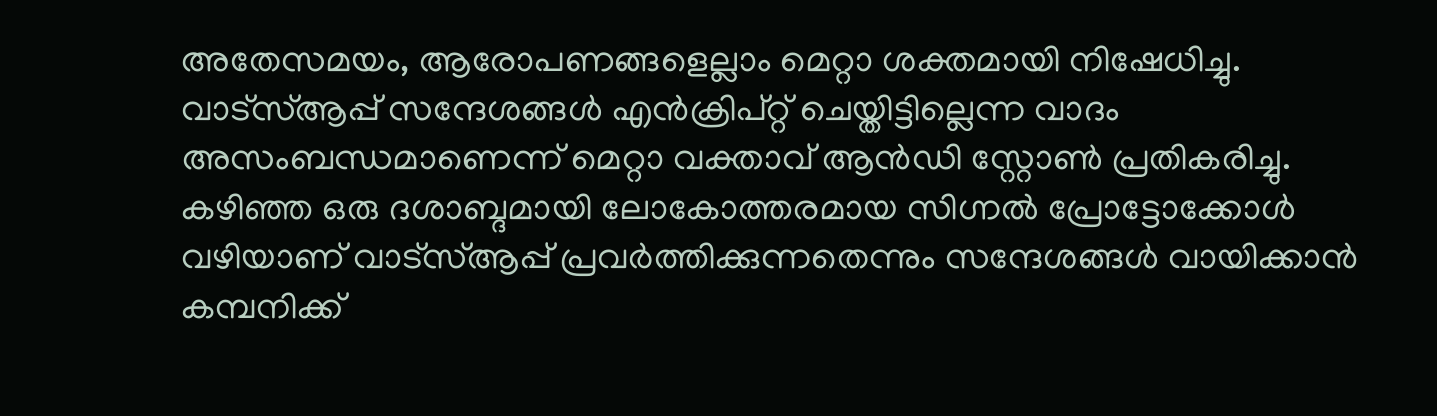അതേസമയം, ആരോപണങ്ങളെല്ലാം മെറ്റാ ശക്തമായി നിഷേധിച്ചു. വാട്സ്ആപ്പ് സന്ദേശങ്ങൾ എൻക്രിപ്റ്റ് ചെയ്തിട്ടില്ലെന്ന വാദം അസംബന്ധമാണെന്ന് മെറ്റാ വക്താവ് ആൻഡി സ്റ്റോൺ പ്രതികരിച്ചു. കഴിഞ്ഞ ഒരു ദശാബ്ദമായി ലോകോത്തരമായ സിഗ്നൽ പ്രോട്ടോക്കോൾ വഴിയാണ് വാട്സ്ആപ്പ് പ്രവർത്തിക്കുന്നതെന്നും സന്ദേശങ്ങൾ വായിക്കാൻ കമ്പനിക്ക്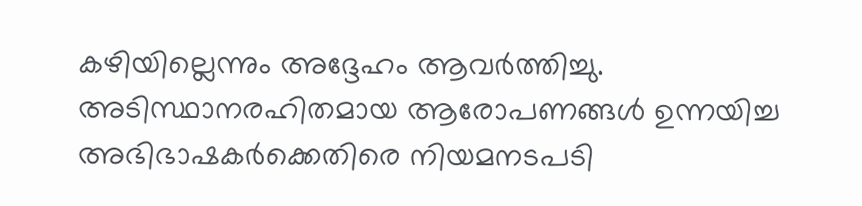കഴിയില്ലെന്നും അദ്ദേഹം ആവർത്തിച്ചു. അടിസ്ഥാനരഹിതമായ ആരോപണങ്ങൾ ഉന്നയിച്ച അഭിഭാഷകർക്കെതിരെ നിയമനടപടി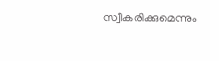സ്വീകരിക്കുമെന്നും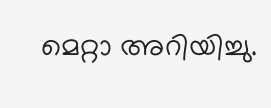മെറ്റാ അറിയിച്ചു.